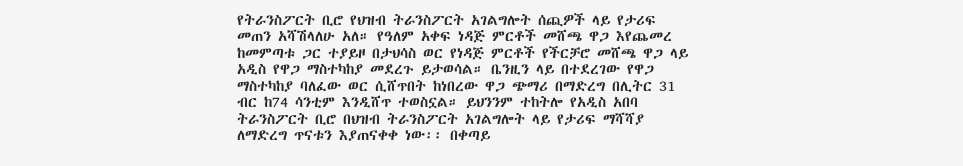የትራንስፖርት ቢሮ የህዝብ ትራንስፖርት አገልግሎት ሰጪዎች ላይ የታሪፍ መጠን አሻሽላለሁ አለ። የዓለም አቀፍ ነዳጅ ምርቶች መሸጫ ዋጋ እየጨመረ ከመምጣቱ ጋር ተያይዞ በታህሳስ ወር የነዳጅ ምርቶች የችርቻሮ መሸጫ ዋጋ ላይ አዲስ የዋጋ ማስተካከያ መደረጉ ይታወሳል። ቤንዚን ላይ በተደረገው የዋጋ ማስተካከያ ባለፈው ወር ሲሸጥበት ከነበረው ዋጋ ጭማሪ በማድረግ በሊትር 31 ብር ከ74 ሳንቲም እንዲሸጥ ተወስኗል። ይህንንም ተከትሎ የአዲስ አበባ ትራንስፖርት ቢሮ በህዝብ ትራንስፖርት አገልግሎት ላይ የታሪፍ ማሻሻያ ለማድረግ ጥናቱን እያጠናቀቀ ነው፡፡ በቀጣይ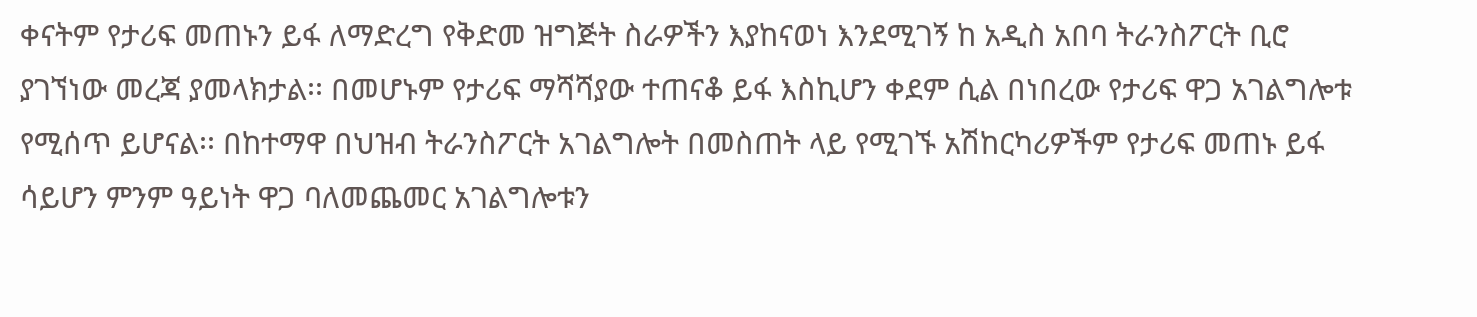ቀናትም የታሪፍ መጠኑን ይፋ ለማድረግ የቅድመ ዝግጅት ስራዎችን እያከናወነ እንደሚገኝ ከ አዲስ አበባ ትራንስፖርት ቢሮ ያገኘነው መረጃ ያመላክታል፡፡ በመሆኑም የታሪፍ ማሻሻያው ተጠናቆ ይፋ እስኪሆን ቀደም ሲል በነበረው የታሪፍ ዋጋ አገልግሎቱ የሚሰጥ ይሆናል፡፡ በከተማዋ በህዝብ ትራንስፖርት አገልግሎት በመስጠት ላይ የሚገኙ አሽከርካሪዎችም የታሪፍ መጠኑ ይፋ ሳይሆን ምንም ዓይነት ዋጋ ባለመጨመር አገልግሎቱን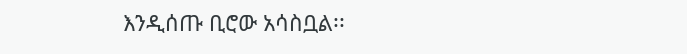እንዲሰጡ ቢሮው አሳስቧል፡፡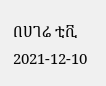በሀገሬ ቲቪ
2021-12-10